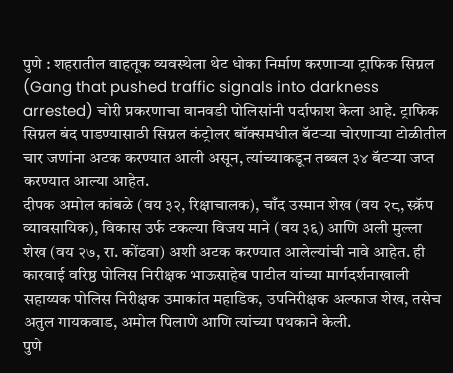पुणे : शहरातील वाहतूक व्यवस्थेला थेट धोका निर्माण करणाऱ्या ट्राफिक सिग्नल (Gang that pushed traffic signals into darkness arrested) चोरी प्रकरणाचा वानवडी पोलिसांनी पर्दाफाश केला आहे. ट्राफिक सिग्नल बंद पाडण्यासाठी सिग्नल कंट्रोलर बॉक्समधील बॅटऱ्या चोरणाऱ्या टोळीतील चार जणांना अटक करण्यात आली असून, त्यांच्याकडून तब्बल ३४ बॅटऱ्या जप्त करण्यात आल्या आहेत.
दीपक अमोल कांबळे (वय ३२, रिक्षाचालक), चाँद उस्मान शेख (वय २८, स्क्रॅप व्यावसायिक), विकास उर्फ टकल्या विजय माने (वय ३६) आणि अली मुल्ला शेख (वय २७, रा. कोंढवा) अशी अटक करण्यात आलेल्यांची नावे आहेत. ही कारवाई वरिष्ठ पोलिस निरीक्षक भाऊसाहेब पाटील यांच्या मार्गदर्शनाखाली सहाय्यक पोलिस निरीक्षक उमाकांत महाडिक, उपनिरीक्षक अल्फाज शेख, तसेच अतुल गायकवाड, अमोल पिलाणे आणि त्यांच्या पथकाने केली.
पुणे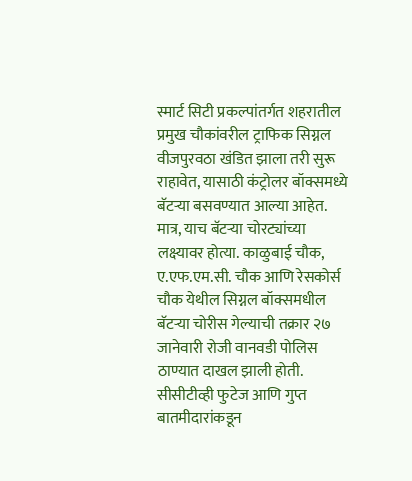स्मार्ट सिटी प्रकल्पांतर्गत शहरातील प्रमुख चौकांवरील ट्राफिक सिग्नल वीजपुरवठा खंडित झाला तरी सुरू राहावेत, यासाठी कंट्रोलर बॉक्समध्ये बॅटऱ्या बसवण्यात आल्या आहेत. मात्र, याच बॅटऱ्या चोरट्यांच्या लक्ष्यावर होत्या. काळुबाई चौक, ए.एफ.एम.सी. चौक आणि रेसकोर्स चौक येथील सिग्नल बॉक्समधील बॅटऱ्या चोरीस गेल्याची तक्रार २७ जानेवारी रोजी वानवडी पोलिस ठाण्यात दाखल झाली होती.
सीसीटीव्ही फुटेज आणि गुप्त बातमीदारांकडून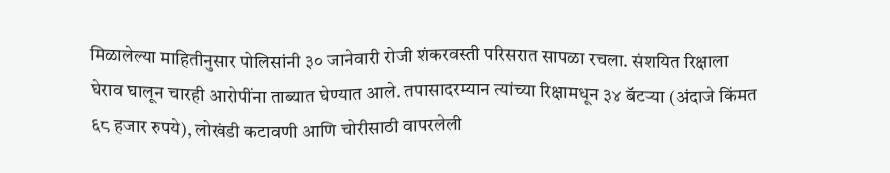मिळालेल्या माहितीनुसार पोलिसांनी ३० जानेवारी रोजी शंकरवस्ती परिसरात सापळा रचला. संशयित रिक्षाला घेराव घालून चारही आरोपींना ताब्यात घेण्यात आले. तपासादरम्यान त्यांच्या रिक्षामधून ३४ बॅटऱ्या (अंदाजे किंमत ६८ हजार रुपये), लोखंडी कटावणी आणि चोरीसाठी वापरलेली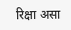रिक्षा असा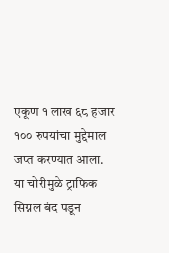एकूण १ लाख ६८ हजार १०० रुपयांचा मुद्देमाल जप्त करण्यात आला.
या चोरीमुळे ट्राफिक सिग्नल बंद पडून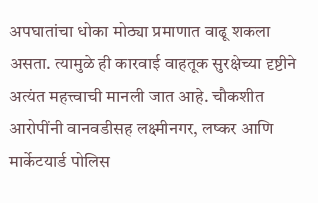अपघातांचा धोका मोठ्या प्रमाणात वाढू शकला असता. त्यामुळे ही कारवाई वाहतूक सुरक्षेच्या दृष्टीने अत्यंत महत्त्वाची मानली जात आहे. चौकशीत आरोपींनी वानवडीसह लक्ष्मीनगर, लष्कर आणि मार्केटयार्ड पोलिस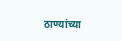ठाण्यांच्या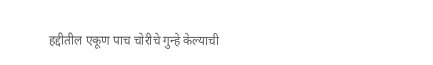हद्दीतील एकूण पाच चोरीचे गुन्हे केल्याची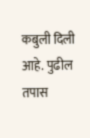कबुली दिली आहे. पुढील तपास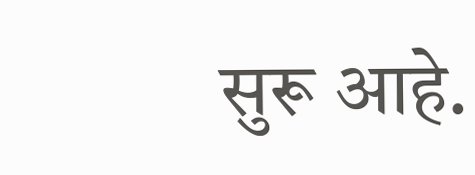सुरू आहे.